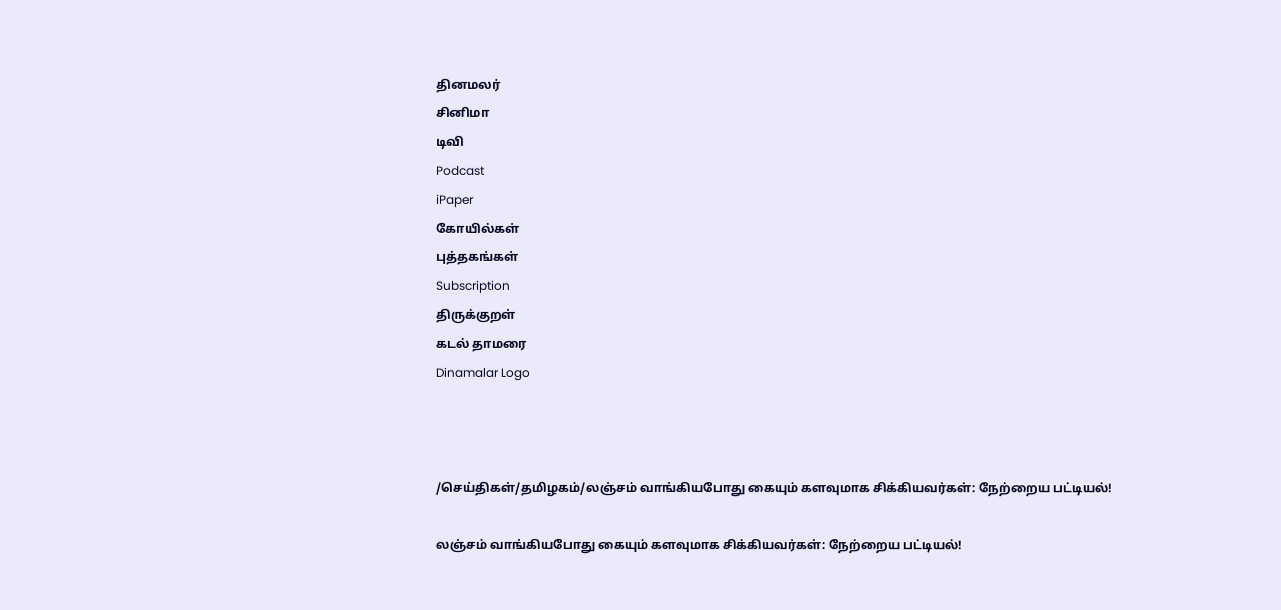தினமலர்
சினிமா
டிவி
Podcast
iPaper
கோயில்கள்
புத்தகங்கள்
Subscription
திருக்குறள்
கடல் தாமரை
Dinamalar Logo



/செய்திகள்/தமிழகம்/லஞ்சம் வாங்கியபோது கையும் களவுமாக சிக்கியவர்கள்: நேற்றைய பட்டியல்!

லஞ்சம் வாங்கியபோது கையும் களவுமாக சிக்கியவர்கள்: நேற்றைய பட்டியல்!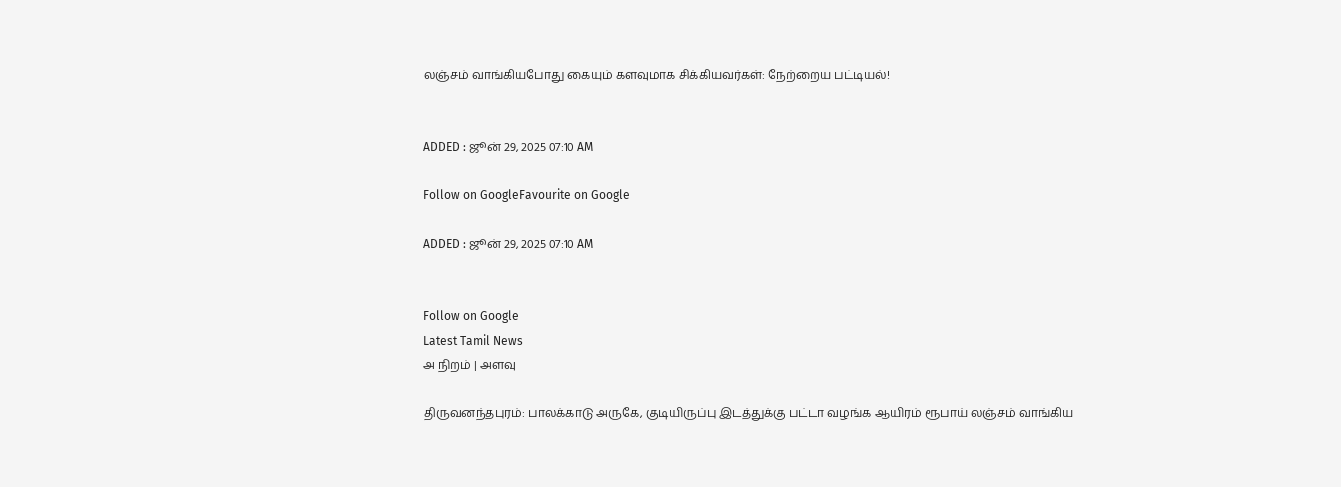லஞ்சம் வாங்கியபோது கையும் களவுமாக சிக்கியவர்கள்: நேற்றைய பட்டியல்!


ADDED : ஜூன் 29, 2025 07:10 AM

Follow on GoogleFavourite on Google

ADDED : ஜூன் 29, 2025 07:10 AM


Follow on Google
Latest Tamil News
அ நிறம் | அளவு

திருவனந்தபுரம்: பாலக்காடு அருகே, குடியிருப்பு இடத்துக்கு பட்டா வழங்க ஆயிரம் ரூபாய் லஞ்சம் வாங்கிய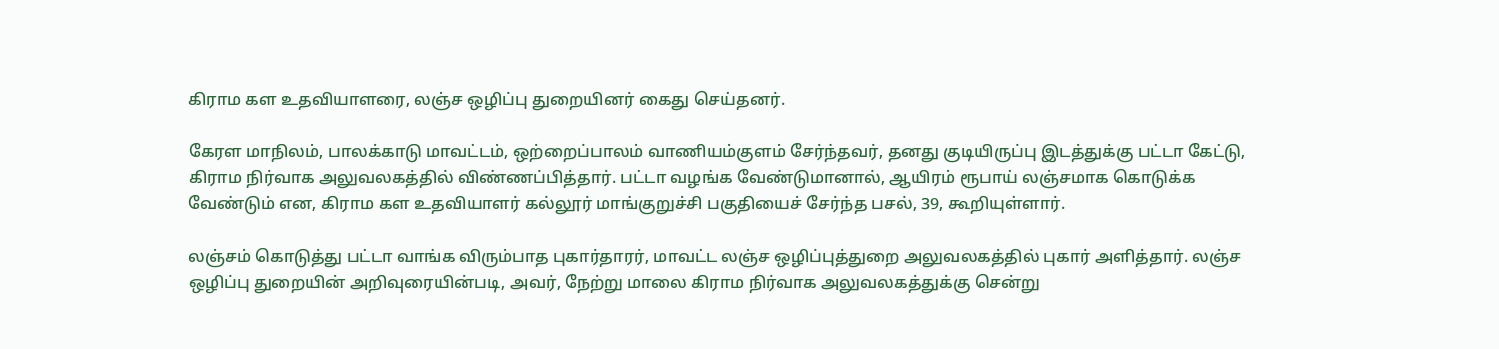கிராம கள உதவியாளரை, லஞ்ச ஒழிப்பு துறையினர் கைது செய்தனர்.

கேரள மாநிலம், பாலக்காடு மாவட்டம், ஒற்றைப்பாலம் வாணியம்குளம் சேர்ந்தவர், தனது குடியிருப்பு இடத்துக்கு பட்டா கேட்டு, கிராம நிர்வாக அலுவலகத்தில் விண்ணப்பித்தார். பட்டா வழங்க வேண்டுமானால், ஆயிரம் ரூபாய் லஞ்சமாக கொடுக்க வேண்டும் என, கிராம கள உதவியாளர் கல்லூர் மாங்குறுச்சி பகுதியைச் சேர்ந்த பசல், 39, கூறியுள்ளார்.

லஞ்சம் கொடுத்து பட்டா வாங்க விரும்பாத புகார்தாரர், மாவட்ட லஞ்ச ஒழிப்புத்துறை அலுவலகத்தில் புகார் அளித்தார். லஞ்ச ஒழிப்பு துறையின் அறிவுரையின்படி, அவர், நேற்று மாலை கிராம நிர்வாக அலுவலகத்துக்கு சென்று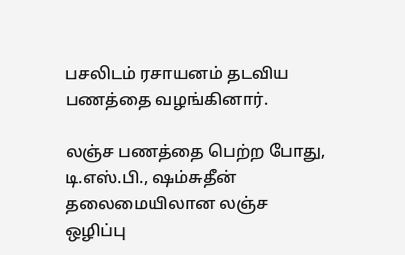பசலிடம் ரசாயனம் தடவிய பணத்தை வழங்கினார்.

லஞ்ச பணத்தை பெற்ற போது, டி.எஸ்.பி., ஷம்சுதீன் தலைமையிலான லஞ்ச ஒழிப்பு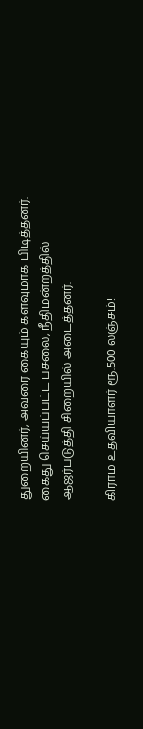துறையினர், அவரை கையும் களவுமாக பிடித்தனர். கைது செய்யப்பட்ட பசலை, நீதிமன்றத்தில் ஆஜர்படுத்தி சிறையில் அடைத்தனர்.

கிராம உதவியாளர் ரூ.500 லஞ்சம்!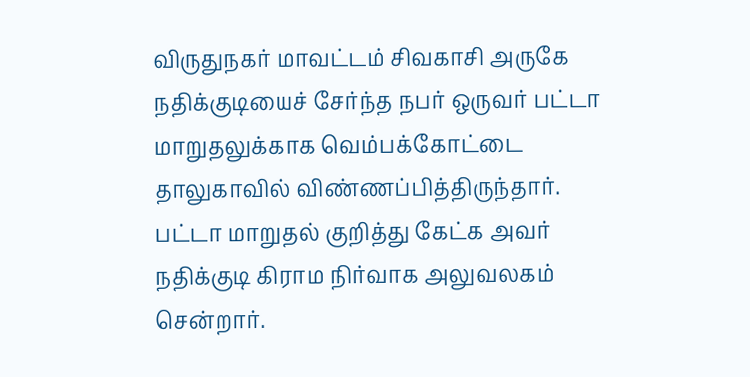விருதுநகர் மாவட்டம் சிவகாசி அருகே நதிக்குடியைச் சேர்ந்த நபர் ஒருவர் பட்டா மாறுதலுக்காக வெம்பக்கோட்டை தாலுகாவில் விண்ணப்பித்திருந்தார். பட்டா மாறுதல் குறித்து கேட்க அவர் நதிக்குடி கிராம நிர்வாக அலுவலகம் சென்றார்.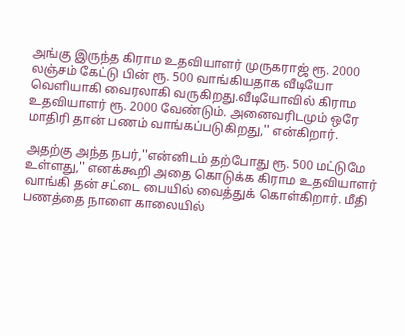அங்கு இருந்த கிராம உதவியாளர் முருகராஜ் ரூ. 2000 லஞ்சம் கேட்டு பின் ரூ. 500 வாங்கியதாக வீடியோ வெளியாகி வைரலாகி வருகிறது.வீடியோவில் கிராம உதவியாளர் ரூ. 2000 வேண்டும். அனைவரிடமும் ஒரே மாதிரி தான் பணம் வாங்கப்படுகிறது,'' என்கிறார்.

அதற்கு அந்த நபர்,''என்னிடம் தற்போது ரூ. 500 மட்டுமே உள்ளது,'' எனக்கூறி அதை கொடுக்க கிராம உதவியாளர் வாங்கி தன் சட்டை பையில் வைத்துக் கொள்கிறார். மீதி பணத்தை நாளை காலையில்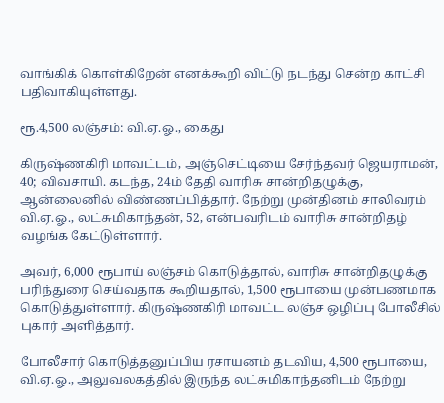வாங்கிக் கொள்கிறேன் எனக்கூறி விட்டு நடந்து சென்ற காட்சி பதிவாகியுள்ளது.

ரூ.4,500 லஞ்சம்: வி.ஏ.ஓ., கைது

கிருஷ்ணகிரி மாவட்டம், அஞ்செட்டியை சேர்ந்தவர் ஜெயராமன், 40; விவசாயி. கடந்த, 24ம் தேதி வாரிசு சான்றிதழுக்கு, ஆன்லைனில் விண்ணப்பித்தார். நேற்று முன்தினம் சாலிவரம் வி.ஏ.ஓ., லட்சுமிகாந்தன், 52, என்பவரிடம் வாரிசு சான்றிதழ் வழங்க கேட்டுள்ளார்.

அவர், 6,000 ரூபாய் லஞ்சம் கொடுத்தால், வாரிசு சான்றிதழுக்கு பரிந்துரை செய்வதாக கூறியதால், 1,500 ரூபாயை முன்பணமாக கொடுத்துள்ளார். கிருஷ்ணகிரி மாவட்ட லஞ்ச ஒழிப்பு போலீசில் புகார் அளித்தார்.

போலீசார் கொடுத்தனுப்பிய ரசாயனம் தடவிய, 4,500 ரூபாயை, வி.ஏ.ஓ., அலுவலகத்தில் இருந்த லட்சுமிகாந்தனிடம் நேற்று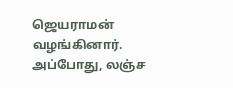ஜெயராமன் வழங்கினார். அப்போது, லஞ்ச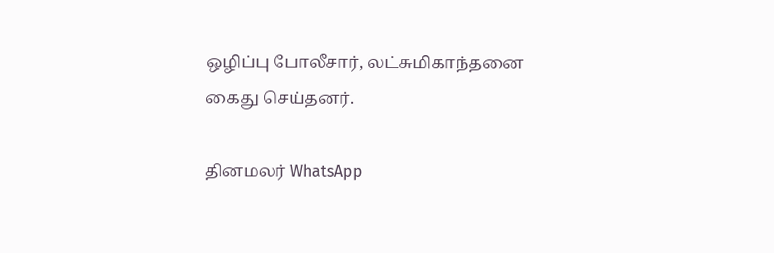ஒழிப்பு போலீசார், லட்சுமிகாந்தனை கைது செய்தனர்.

தினமலர் WhatsApp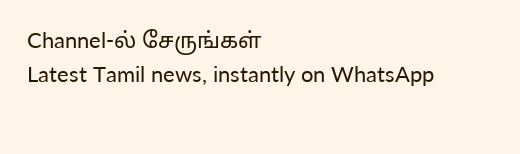Channel-ல் சேருங்கள்
Latest Tamil news, instantly on WhatsApp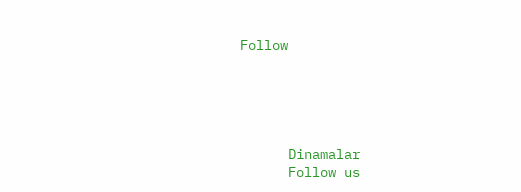Follow





      Dinamalar
      Follow us